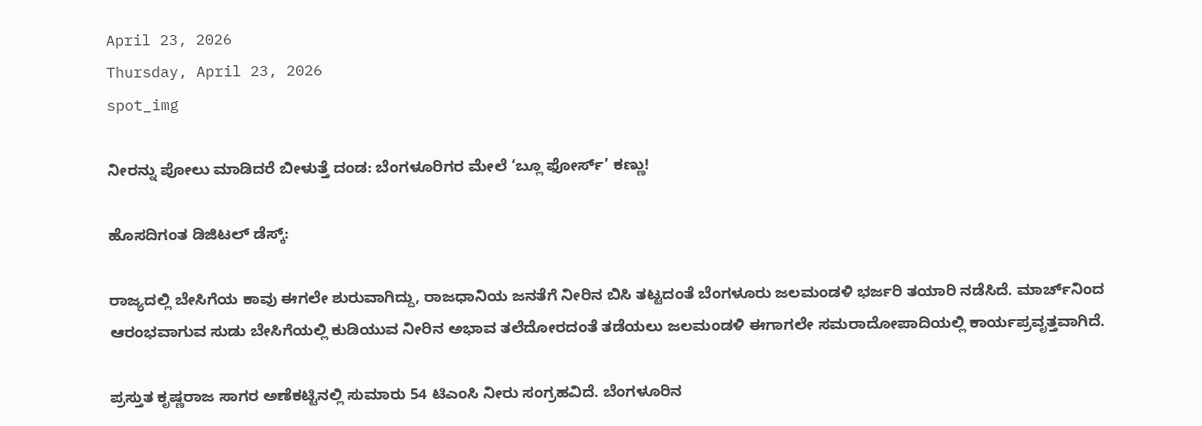April 23, 2026
Thursday, April 23, 2026
spot_img

ನೀರನ್ನು ಪೋಲು ಮಾಡಿದರೆ ಬೀಳುತ್ತೆ ದಂಡ: ಬೆಂಗಳೂರಿಗರ ಮೇಲೆ ‘ಬ್ಲೂ ಫೋರ್ಸ್’ ಕಣ್ಣು!

ಹೊಸದಿಗಂತ ಡಿಜಿಟಲ್ ಡೆಸ್ಕ್:

ರಾಜ್ಯದಲ್ಲಿ ಬೇಸಿಗೆಯ ಕಾವು ಈಗಲೇ ಶುರುವಾಗಿದ್ದು, ರಾಜಧಾನಿಯ ಜನತೆಗೆ ನೀರಿನ ಬಿಸಿ ತಟ್ಟದಂತೆ ಬೆಂಗಳೂರು ಜಲಮಂಡಳಿ ಭರ್ಜರಿ ತಯಾರಿ ನಡೆಸಿದೆ. ಮಾರ್ಚ್‌ನಿಂದ ಆರಂಭವಾಗುವ ಸುಡು ಬೇಸಿಗೆಯಲ್ಲಿ ಕುಡಿಯುವ ನೀರಿನ ಅಭಾವ ತಲೆದೋರದಂತೆ ತಡೆಯಲು ಜಲಮಂಡಳಿ ಈಗಾಗಲೇ ಸಮರಾದೋಪಾದಿಯಲ್ಲಿ ಕಾರ್ಯಪ್ರವೃತ್ತವಾಗಿದೆ.

ಪ್ರಸ್ತುತ ಕೃಷ್ಣರಾಜ ಸಾಗರ ಅಣೆಕಟ್ಟಿನಲ್ಲಿ ಸುಮಾರು 54 ಟಿಎಂಸಿ ನೀರು ಸಂಗ್ರಹವಿದೆ. ಬೆಂಗಳೂರಿನ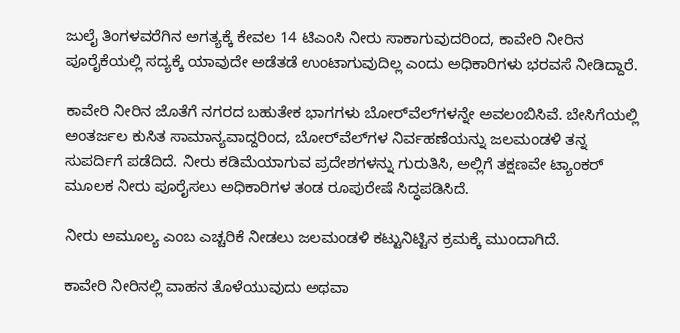ಜುಲೈ ತಿಂಗಳವರೆಗಿನ ಅಗತ್ಯಕ್ಕೆ ಕೇವಲ 14 ಟಿಎಂಸಿ ನೀರು ಸಾಕಾಗುವುದರಿಂದ, ಕಾವೇರಿ ನೀರಿನ ಪೂರೈಕೆಯಲ್ಲಿ ಸದ್ಯಕ್ಕೆ ಯಾವುದೇ ಅಡೆತಡೆ ಉಂಟಾಗುವುದಿಲ್ಲ ಎಂದು ಅಧಿಕಾರಿಗಳು ಭರವಸೆ ನೀಡಿದ್ದಾರೆ.

ಕಾವೇರಿ ನೀರಿನ ಜೊತೆಗೆ ನಗರದ ಬಹುತೇಕ ಭಾಗಗಳು ಬೋರ್‌ವೆಲ್‌ಗಳನ್ನೇ ಅವಲಂಬಿಸಿವೆ. ಬೇಸಿಗೆಯಲ್ಲಿ ಅಂತರ್ಜಲ ಕುಸಿತ ಸಾಮಾನ್ಯವಾದ್ದರಿಂದ, ಬೋರ್‌ವೆಲ್‌ಗಳ ನಿರ್ವಹಣೆಯನ್ನು ಜಲಮಂಡಳಿ ತನ್ನ ಸುಪರ್ದಿಗೆ ಪಡೆದಿದೆ. ನೀರು ಕಡಿಮೆಯಾಗುವ ಪ್ರದೇಶಗಳನ್ನು ಗುರುತಿಸಿ, ಅಲ್ಲಿಗೆ ತಕ್ಷಣವೇ ಟ್ಯಾಂಕರ್ ಮೂಲಕ ನೀರು ಪೂರೈಸಲು ಅಧಿಕಾರಿಗಳ ತಂಡ ರೂಪುರೇಷೆ ಸಿದ್ಧಪಡಿಸಿದೆ.

ನೀರು ಅಮೂಲ್ಯ ಎಂಬ ಎಚ್ಚರಿಕೆ ನೀಡಲು ಜಲಮಂಡಳಿ ಕಟ್ಟುನಿಟ್ಟಿನ ಕ್ರಮಕ್ಕೆ ಮುಂದಾಗಿದೆ.

ಕಾವೇರಿ ನೀರಿನಲ್ಲಿ ವಾಹನ ತೊಳೆಯುವುದು ಅಥವಾ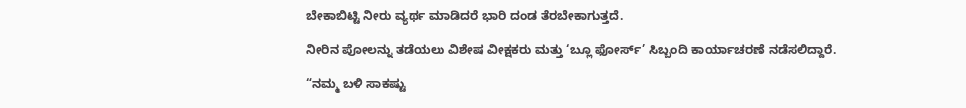ಬೇಕಾಬಿಟ್ಟಿ ನೀರು ವ್ಯರ್ಥ ಮಾಡಿದರೆ ಭಾರಿ ದಂಡ ತೆರಬೇಕಾಗುತ್ತದೆ.

ನೀರಿನ ಪೋಲನ್ನು ತಡೆಯಲು ವಿಶೇಷ ವೀಕ್ಷಕರು ಮತ್ತು ‘ಬ್ಲೂ ಫೋರ್ಸ್’ ಸಿಬ್ಬಂದಿ ಕಾರ್ಯಾಚರಣೆ ನಡೆಸಲಿದ್ದಾರೆ.

“ನಮ್ಮ ಬಳಿ ಸಾಕಷ್ಟು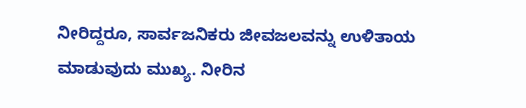ನೀರಿದ್ದರೂ, ಸಾರ್ವಜನಿಕರು ಜೀವಜಲವನ್ನು ಉಳಿತಾಯ ಮಾಡುವುದು ಮುಖ್ಯ. ನೀರಿನ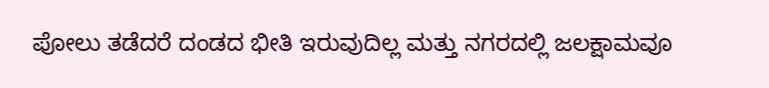ಪೋಲು ತಡೆದರೆ ದಂಡದ ಭೀತಿ ಇರುವುದಿಲ್ಲ ಮತ್ತು ನಗರದಲ್ಲಿ ಜಲಕ್ಷಾಮವೂ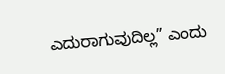ಎದುರಾಗುವುದಿಲ್ಲ” ಎಂದು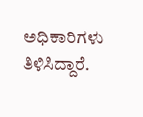ಅಧಿಕಾರಿಗಳು ತಿಳಿಸಿದ್ದಾರೆ.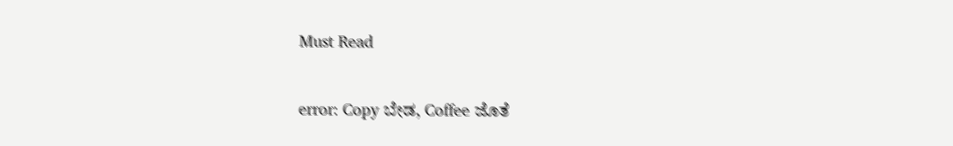Must Read

error: Copy ಬೇಡ, Coffee ಜೊತೆ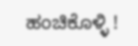ಹಂಚಿಕೊಳ್ಳಿ !